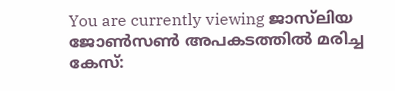You are currently viewing ജാസ്‌ലിയ ജോൺസൺ അപകടത്തിൽ മരിച്ച കേസ്: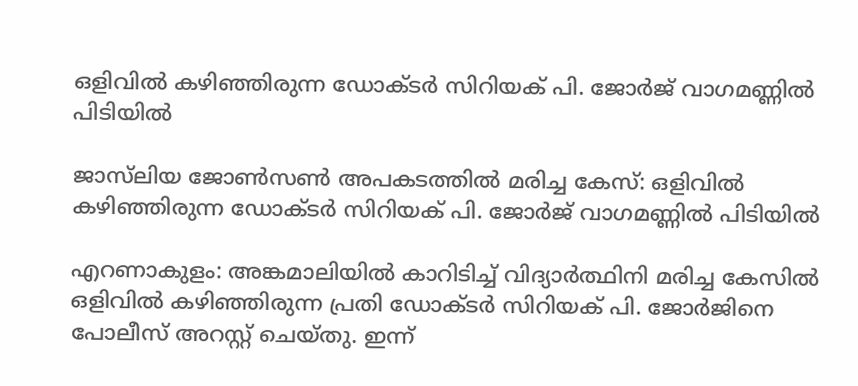ഒളിവിൽ കഴിഞ്ഞിരുന്ന ഡോക്ടർ സിറിയക് പി. ജോർജ് വാഗമണ്ണിൽ പിടിയിൽ

ജാസ്‌ലിയ ജോൺസൺ അപകടത്തിൽ മരിച്ച കേസ്: ഒളിവിൽ കഴിഞ്ഞിരുന്ന ഡോക്ടർ സിറിയക് പി. ജോർജ് വാഗമണ്ണിൽ പിടിയിൽ

എറണാകുളം: അങ്കമാലിയിൽ കാറിടിച്ച് വിദ്യാർത്ഥിനി മരിച്ച കേസിൽ ഒളിവിൽ കഴിഞ്ഞിരുന്ന പ്രതി ഡോക്ടർ സിറിയക് പി. ജോർജിനെ പോലീസ് അറസ്റ്റ് ചെയ്തു. ഇന്ന്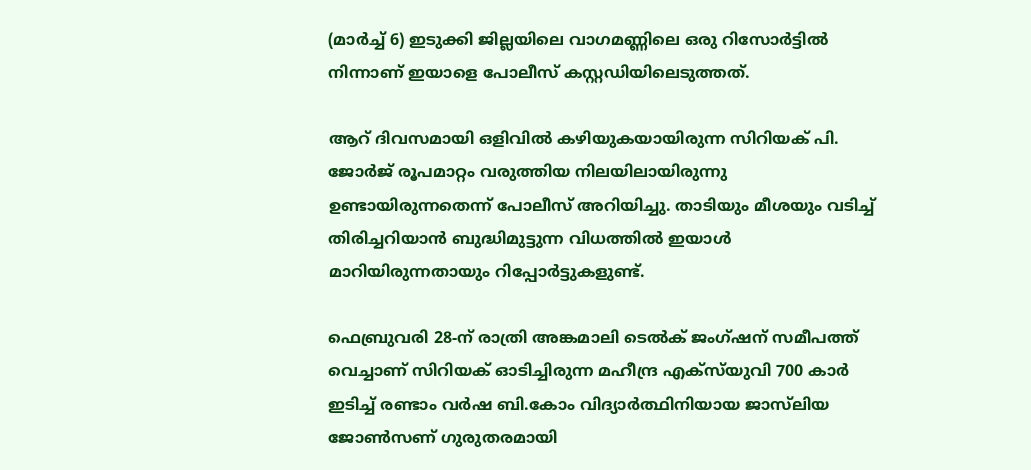(മാർച്ച് 6) ഇടുക്കി ജില്ലയിലെ വാഗമണ്ണിലെ ഒരു റിസോർട്ടിൽ നിന്നാണ് ഇയാളെ പോലീസ് കസ്റ്റഡിയിലെടുത്തത്.

ആറ് ദിവസമായി ഒളിവിൽ കഴിയുകയായിരുന്ന സിറിയക് പി. ജോർജ് രൂപമാറ്റം വരുത്തിയ നിലയിലായിരുന്നു ഉണ്ടായിരുന്നതെന്ന് പോലീസ് അറിയിച്ചു. താടിയും മീശയും വടിച്ച് തിരിച്ചറിയാൻ ബുദ്ധിമുട്ടുന്ന വിധത്തിൽ ഇയാൾ മാറിയിരുന്നതായും റിപ്പോർട്ടുകളുണ്ട്.

ഫെബ്രുവരി 28-ന് രാത്രി അങ്കമാലി ടെൽക് ജംഗ്ഷന് സമീപത്ത് വെച്ചാണ് സിറിയക് ഓടിച്ചിരുന്ന മഹീന്ദ്ര എക്സ്‌യുവി 700 കാർ ഇടിച്ച് രണ്ടാം വർഷ ബി.കോം വിദ്യാർത്ഥിനിയായ ജാസ്‌ലിയ ജോൺസണ് ഗുരുതരമായി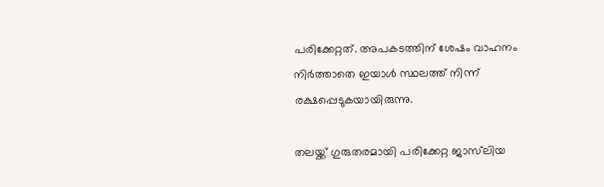പരിക്കേറ്റത്. അപകടത്തിന് ശേഷം വാഹനം നിർത്താതെ ഇയാൾ സ്ഥലത്ത് നിന്ന് രക്ഷപ്പെടുകയായിരുന്നു.

തലയ്ക്ക് ഗുരുതരമായി പരിക്കേറ്റ ജാസ്‌ലിയ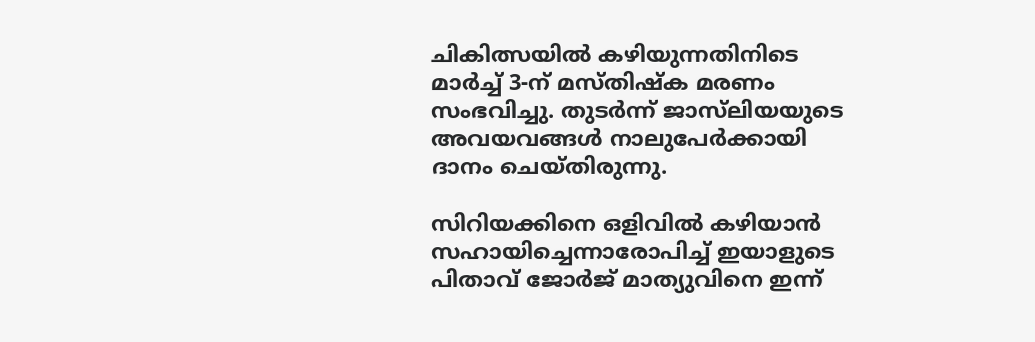ചികിത്സയിൽ കഴിയുന്നതിനിടെ മാർച്ച് 3-ന് മസ്തിഷ്ക മരണം സംഭവിച്ചു. തുടർന്ന് ജാസ്‌ലിയയുടെ അവയവങ്ങൾ നാലുപേർക്കായി ദാനം ചെയ്തിരുന്നു.

സിറിയക്കിനെ ഒളിവിൽ കഴിയാൻ സഹായിച്ചെന്നാരോപിച്ച് ഇയാളുടെ പിതാവ് ജോർജ് മാത്യുവിനെ ഇന്ന്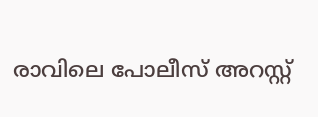രാവിലെ പോലീസ് അറസ്റ്റ്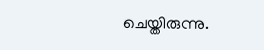ചെയ്തിരുന്നു.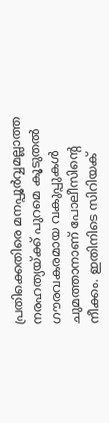പ്രതിക്കെതിരെ മനപ്പൂർവ്വമല്ലാത്ത നരഹത്യയ്ക്ക് പുറമെ കൂടുതൽ ഗൗരവകരമായ വകുപ്പുകൾ ചുമത്താനാണ് പോലീസിന്റെ നീക്കം. ഇതിനിടെ സിറിയക്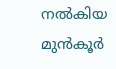നൽകിയ മുൻകൂർ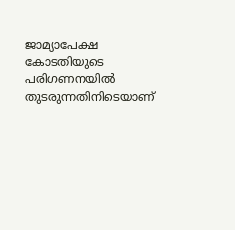ജാമ്യാപേക്ഷ കോടതിയുടെ പരിഗണനയിൽ തുടരുന്നതിനിടെയാണ്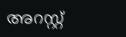അറസ്റ്റ്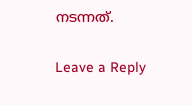നടന്നത്.

Leave a Reply